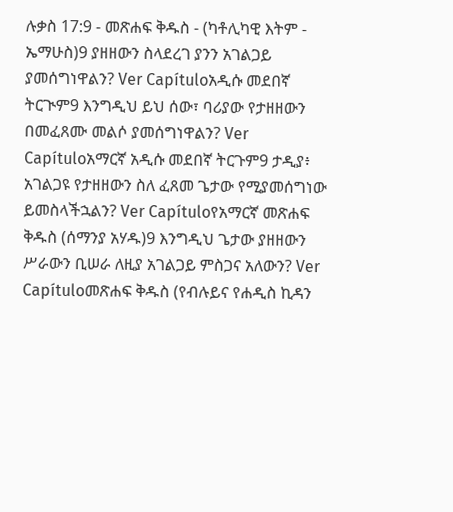ሉቃስ 17:9 - መጽሐፍ ቅዱስ - (ካቶሊካዊ እትም - ኤማሁስ)9 ያዘዘውን ስላደረገ ያንን አገልጋይ ያመሰግነዋልን? Ver Capítuloአዲሱ መደበኛ ትርጒም9 እንግዲህ ይህ ሰው፣ ባሪያው የታዘዘውን በመፈጸሙ መልሶ ያመሰግነዋልን? Ver Capítuloአማርኛ አዲሱ መደበኛ ትርጉም9 ታዲያ፥ አገልጋዩ የታዘዘውን ስለ ፈጸመ ጌታው የሚያመሰግነው ይመስላችኋልን? Ver Capítuloየአማርኛ መጽሐፍ ቅዱስ (ሰማንያ አሃዱ)9 እንግዲህ ጌታው ያዘዘውን ሥራውን ቢሠራ ለዚያ አገልጋይ ምስጋና አለውን? Ver Capítuloመጽሐፍ ቅዱስ (የብሉይና የሐዲስ ኪዳን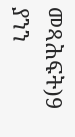መጻሕፍት)9 ያንን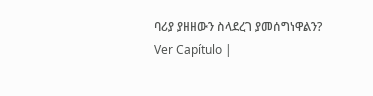ባሪያ ያዘዘውን ስላደረገ ያመሰግነዋልን? Ver Capítulo |